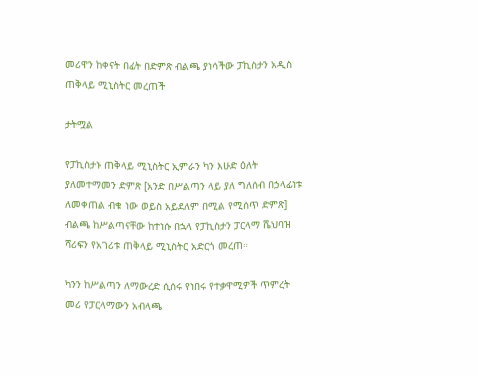መሪዋን ከቀናት በፊት በድምጽ ብልጫ ያነሳችው ፓኪስታን አዲስ ጠቅላይ ሚኒስትር መረጠች

ታትሟል

የፓኪስታኑ ጠቅላይ ሚኒስትር ኢምራን ካን እሁድ ዕለት ያለመተማመን ድምጽ [አንድ በሥልጣን ላይ ያለ ግለሰብ በኃላፊነቱ ለመቀጠል ብቁ ነው ወይስ አይደለም በሚል የሚሰጥ ድምጽ] ብልጫ ከሥልጣናቸው ከተነሱ በኋላ የፓኪስታን ፓርላማ ሼህባዝ ሻሪፍን የአገሪቱ ጠቅላይ ሚኒስትር አድርጎ መረጠ።

ካንን ከሥልጣን ለማውረድ ሲሰሩ የነበሩ የተቃዋሚዎች ጥምረት መሪ የፓርላማውን አብላጫ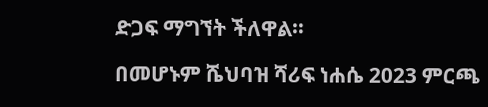ድጋፍ ማግኘት ችለዋል።

በመሆኑም ሼህባዝ ሻሪፍ ነሐሴ 2023 ምርጫ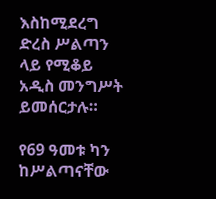እስከሚደረግ ድረስ ሥልጣን ላይ የሚቆይ አዲስ መንግሥት ይመሰርታሉ።

የ69 ዓመቱ ካን ከሥልጣናቸው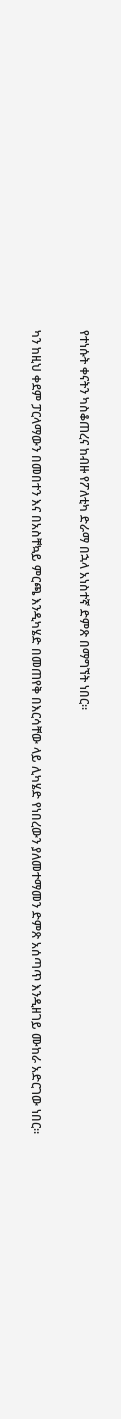የተነሱት ቀናትን ካስቆጠረና ከብዙ የፖለቲካ ድራማ በኋላ አነስተኛ ድምጽ በማግኘት ነበር።

ካን ከዚህ ቀደም ፓርላማውን በመበተን እና በአስቸኳይ ምርጫ እንዲካሄድ በመጠየቅ በእርሳቸው ላይ ሊካሄድ የነበረውን ያለመተማመን ድምጽ አሰጣጥ እንዲዘገይ ሙከራ አድርገው ነበር።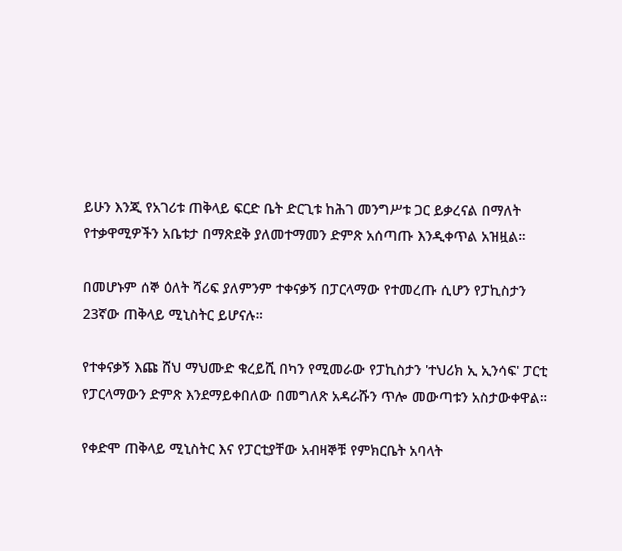ይሁን እንጂ የአገሪቱ ጠቅላይ ፍርድ ቤት ድርጊቱ ከሕገ መንግሥቱ ጋር ይቃረናል በማለት የተቃዋሚዎችን አቤቱታ በማጽደቅ ያለመተማመን ድምጽ አሰጣጡ እንዲቀጥል አዝዟል።

በመሆኑም ሰኞ ዕለት ሻሪፍ ያለምንም ተቀናቃኝ በፓርላማው የተመረጡ ሲሆን የፓኪስታን 23ኛው ጠቅላይ ሚኒስትር ይሆናሉ።

የተቀናቃኝ እጩ ሸህ ማህሙድ ቁረይሺ በካን የሚመራው የፓኪስታን 'ተህሪክ ኢ ኢንሳፍ' ፓርቲ የፓርላማውን ድምጽ እንደማይቀበለው በመግለጽ አዳራሹን ጥሎ መውጣቱን አስታውቀዋል።

የቀድሞ ጠቅላይ ሚኒስትር እና የፓርቲያቸው አብዛኞቹ የምክርቤት አባላት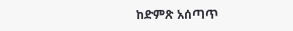ከድምጽ አሰጣጥ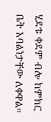ሂደቱ ቀደም ብሎ ከምክር ቤት አባልነታቸው ለቀዋል።